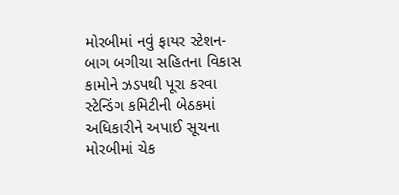મોરબીમાં નવું ફાયર સ્ટેશન-બાગ બગીચા સહિતના વિકાસ કામોને ઝડપથી પૂરા કરવા સ્ટેન્ડિંગ કમિટીની બેઠકમાં અધિકારીને અપાઈ સૂચના મોરબીમાં ચેક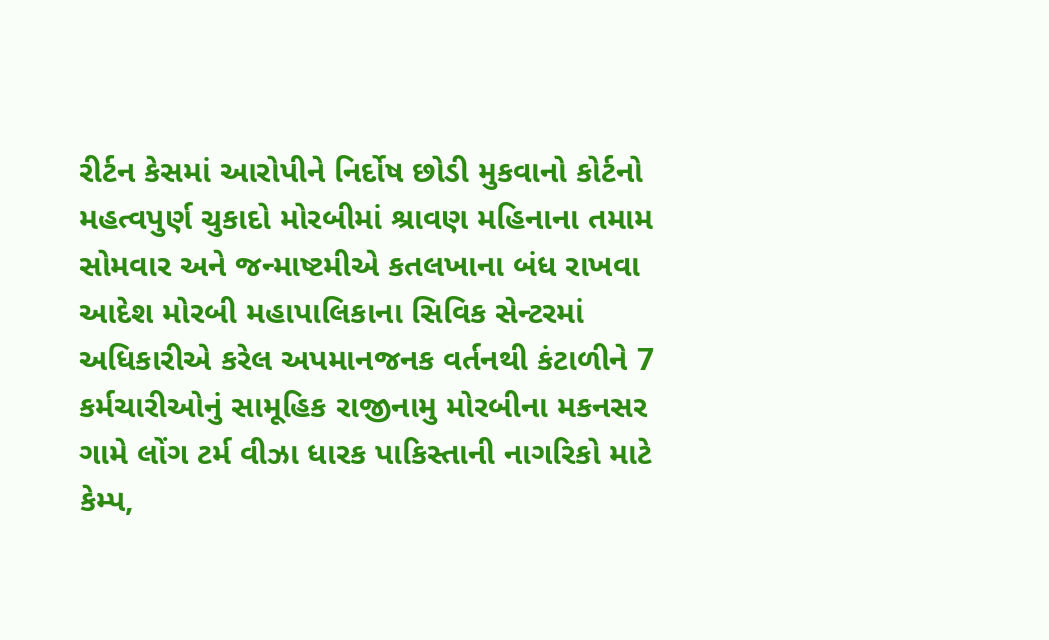રીર્ટન કેસમાં આરોપીને નિર્દોષ છોડી મુકવાનો કોર્ટનો મહત્વપુર્ણ ચુકાદો મોરબીમાં શ્રાવણ મહિનાના તમામ સોમવાર અને જન્માષ્ટમીએ કતલખાના બંધ રાખવા આદેશ મોરબી મહાપાલિકાના સિવિક સેન્ટરમાં અધિકારીએ કરેલ અપમાનજનક વર્તનથી કંટાળીને 7 કર્મચારીઓનું સામૂહિક રાજીનામુ મોરબીના મકનસર ગામે લોંગ ટર્મ વીઝા ધારક પાકિસ્તાની નાગરિકો માટે કેમ્પ,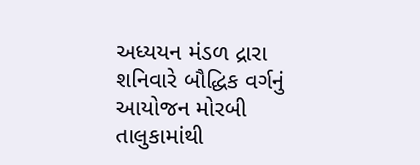અધ્યયન મંડળ દ્રારા શનિવારે બૌદ્ધિક વર્ગનું આયોજન મોરબી તાલુકામાંથી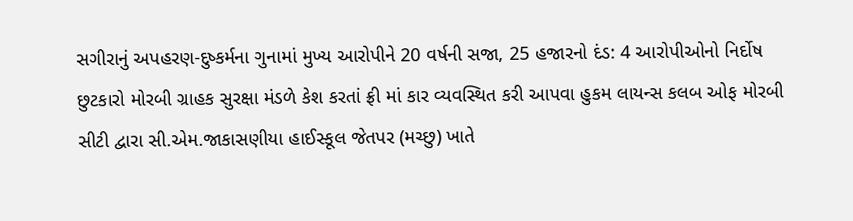સગીરાનું અપહરણ-દુષ્કર્મના ગુનામાં મુખ્ય આરોપીને 20 વર્ષની સજા, 25 હજારનો દંડ: 4 આરોપીઓનો નિર્દોષ છુટકારો મોરબી ગ્રાહક સુરક્ષા મંડળે કેશ કરતાં ફ્રી માં કાર વ્યવસ્થિત કરી આપવા હુકમ લાયન્સ કલબ ઓફ મોરબી સીટી દ્વારા સી.એમ.જાકાસણીયા હાઈસ્કૂલ જેતપર (મચ્છુ) ખાતે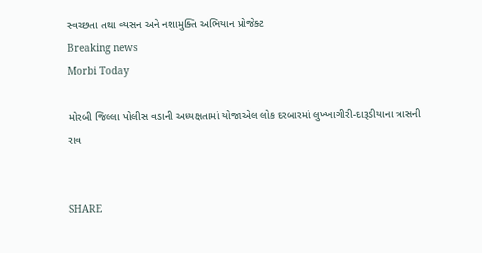સ્વચ્છતા તથા વ્યસન અને નશામુક્તિ અભિયાન પ્રોજેક્ટ
Breaking news
Morbi Today

મોરબી જિલ્લા પોલીસ વડાની અધ્યક્ષતામાં યોજાએલ લોક દરબારમાં લુખ્ખાગીરી-દારૂડીયાના ત્રાસની રાવ


SHARE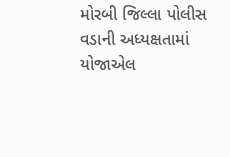મોરબી જિલ્લા પોલીસ વડાની અધ્યક્ષતામાં યોજાએલ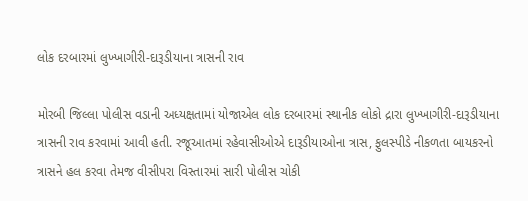લોક દરબારમાં લુખ્ખાગીરી-દારૂડીયાના ત્રાસની રાવ

મોરબી જિલ્લા પોલીસ વડાની અધ્યક્ષતામાં યોજાએલ લોક દરબારમાં સ્થાનીક લોકો દ્રારા લુખ્ખાગીરી-દારૂડીયાના ત્રાસની રાવ કરવામાં આવી હતી. રજૂઆતમાં રહેવાસીઓએ દારૂડીયાઓના ત્રાસ, ફુલસ્પીડે નીકળતા બાયકરનો ત્રાસને હલ કરવા તેમજ વીસીપરા વિસ્તારમાં સારી પોલીસ ચોકી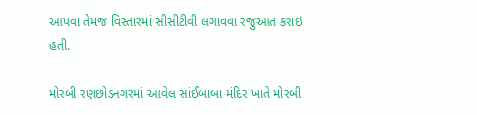આપવા તેમજ વિસ્તારમાં સીસીટીવી લગાવવા રજુઆત કરાઇ હતી.

મોરબી રણછોડનગરમાં આવેલ સાંઈબાબા મંદિર ખાતે મોરબી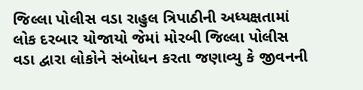જિલ્લા પોલીસ વડા રાહુલ ત્રિપાઠીની અધ્યક્ષતામાં લોક દરબાર યોજાયો જેમાં મોરબી જિલ્લા પોલીસ વડા દ્વારા લોકોને સંબોધન કરતા જણાવ્યુ કે જીવનની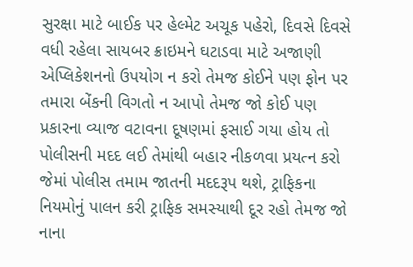સુરક્ષા માટે બાઈક પર હેલ્મેટ અચૂક પહેરો, દિવસે દિવસે વધી રહેલા સાયબર ક્રાઇમને ઘટાડવા માટે અજાણી એપ્લિકેશનનો ઉપયોગ ન કરો તેમજ કોઈને પણ ફોન પર તમારા બેંકની વિગતો ન આપો તેમજ જો કોઈ પણ પ્રકારના વ્યાજ વટાવના દૂષણમાં ફસાઈ ગયા હોય તો પોલીસની મદદ લઈ તેમાંથી બહાર નીકળવા પ્રયત્ન કરો જેમાં પોલીસ તમામ જાતની મદદરૂપ થશે, ટ્રાફિકના નિયમોનું પાલન કરી ટ્રાફિક સમસ્યાથી દૂર રહો તેમજ જો નાના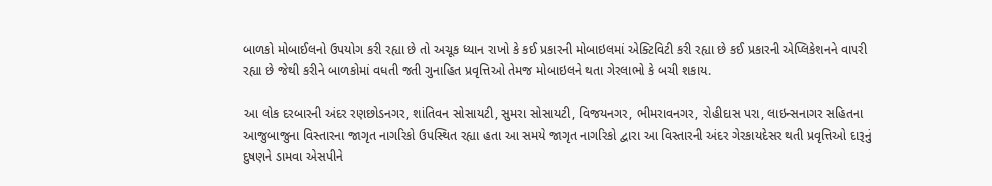બાળકો મોબાઈલનો ઉપયોગ કરી રહ્યા છે તો અચૂક ધ્યાન રાખો કે કઈ પ્રકારની મોબાઇલમાં એક્ટિવિટી કરી રહ્યા છે કઈ પ્રકારની એપ્લિકેશનને વાપરી રહ્યા છે જેથી કરીને બાળકોમાં વધતી જતી ગુનાહિત પ્રવૃત્તિઓ તેમજ મોબાઇલને થતા ગેરલાભો કે બચી શકાય.

આ લોક દરબારની અંદર રણછોડનગર, શાંતિવન સોસાયટી, સુમરા સોસાયટી, વિજયનગર, ભીમરાવનગર, રોહીદાસ પરા, લાઇન્સનાગર સહિતના આજુબાજુના વિસ્તારના જાગૃત નાગરિકો ઉપસ્થિત રહ્યા હતા આ સમયે જાગૃત નાગરિકો દ્વારા આ વિસ્તારની અંદર ગેરકાયદેસર થતી પ્રવૃત્તિઓ દારૂનું દુષણને ડામવા એસપીને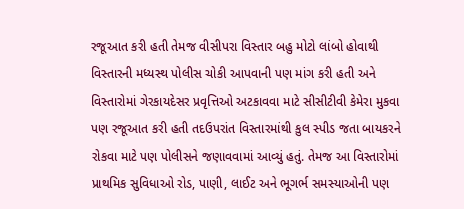રજૂઆત કરી હતી તેમજ વીસીપરા વિસ્તાર બહુ મોટો લાંબો હોવાથી વિસ્તારની મધ્યસ્થ પોલીસ ચોકી આપવાની પણ માંગ કરી હતી અને વિસ્તારોમાં ગેરકાયદેસર પ્રવૃત્તિઓ અટકાવવા માટે સીસીટીવી કેમેરા મુકવા પણ રજૂઆત કરી હતી તદઉપરાંત વિસ્તારમાંથી કુલ સ્પીડ જતા બાયકરને રોકવા માટે પણ પોલીસને જણાવવામાં આવ્યું હતું. તેમજ આ વિસ્તારોમાં પ્રાથમિક સુવિધાઓ રોડ, પાણી, લાઈટ અને ભૂગર્ભ સમસ્યાઓની પણ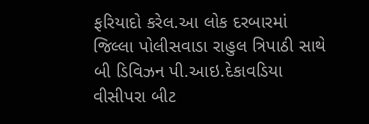ફરિયાદો કરેલ.આ લોક દરબારમાં જિલ્લા પોલીસવાડા રાહુલ ત્રિપાઠી સાથે બી ડિવિઝન પી.આઇ.દેકાવડિયા વીસીપરા બીટ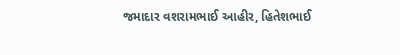જમાદાર વશરામભાઈ આહીર, હિતેશભાઈ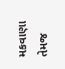મકવાણા તેમજ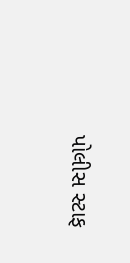પોલીસ સ્ટાફ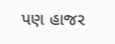પણ હાજર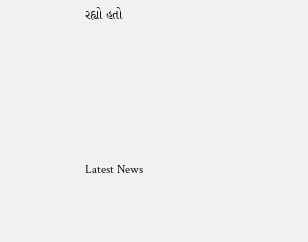રહ્યો હતો






Latest News